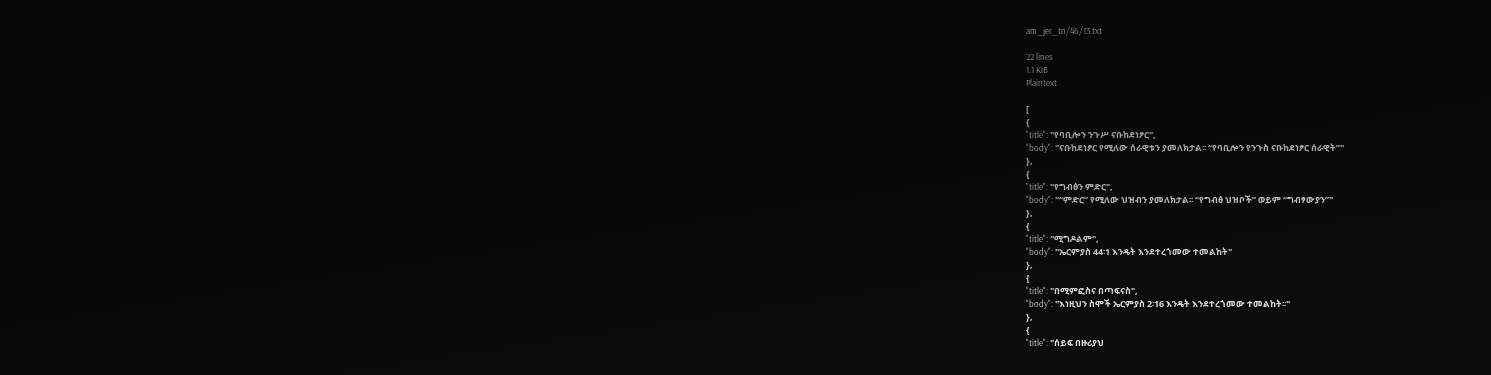am_jer_tn/46/13.txt

22 lines
1.1 KiB
Plaintext

[
{
"title": "የባቢሎን ንጉሥ ናቡከደነፆር",
"body": "ናቡከደነፆር የሚለው ሰራዊቱን ያመለክታል፡፡ “የባቢሎን የንጉስ ናቡከደነፆር ሰራዊት”"
},
{
"title": "የግብፅን ምድር",
"body": "“ምድር” የሚለው ህዝብን ያመለክታል፡፡ “የግብፅ ህዝቦች” ወይም “ግብፃውያን”"
},
{
"title": "ሚግዶልም",
"body": "ኤርምያስ 44፡1 እንዴት እንደተረጎመው ተመልከት"
},
{
"title": "በሚምፎስና በጣፍናስ",
"body": "እነዚህን ስሞች ኤርምያስ 2፡16 እንዴት እንደተረጎመው ተመልከት፡፡"
},
{
"title": "ሰይፍ በዙሪያህ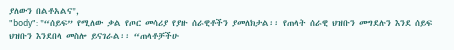ያለውን በልቶአልና",
"body": "“ሰይፍ” የሚለው ቃል የጦር መሳሪያ የያዙ ሰራዊቶችን ያመለክታል፡፡ የጠላት ሰራዊ ህዝቡን መግደሉን እንደ ሰይፍ ህዝቡን እንደበላ መስሎ ይናገራል፡፡ “ጠላቶቻችሁ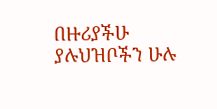በዙሪያችሁ ያሉህዝቦችን ሁሉ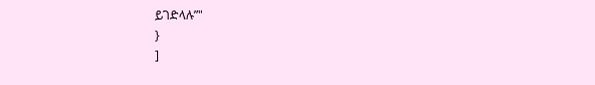ይገድላሉ”"
}
]